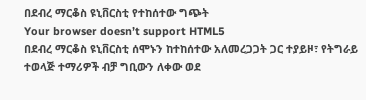በደብረ ማርቆስ ዩኒቨርስቲ የተከሰተው ግጭት
Your browser doesn’t support HTML5
በደብረ ማርቆስ ዩኒቨርስቲ ሰሞኑን ከተከሰተው አለመረጋጋት ጋር ተያይዞ፣ የትግራይ ተወላጅ ተማሪዎች ብቻ ግቢውን ለቀው ወደ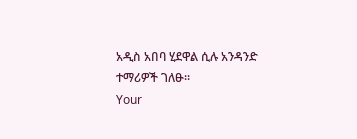አዲስ አበባ ሂደዋል ሲሉ አንዳንድ ተማሪዎች ገለፁ።
Your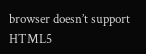browser doesn’t support HTML5